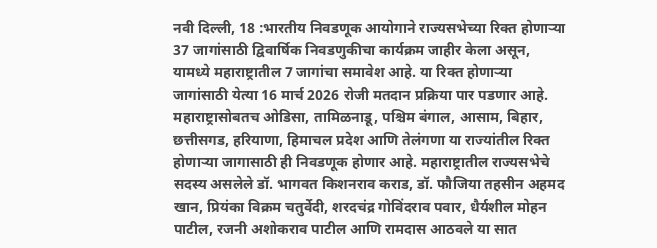नवी दिल्ली, 18 :भारतीय निवडणूक आयोगाने राज्यसभेच्या रिक्त होणाऱ्या 37 जागांसाठी द्विवार्षिक निवडणुकीचा कार्यक्रम जाहीर केला असून, यामध्ये महाराष्ट्रातील 7 जागांचा समावेश आहे. या रिक्त होणाऱ्या जागांसाठी येत्या 16 मार्च 2026 रोजी मतदान प्रक्रिया पार पडणार आहे. महाराष्ट्रासोबतच ओडिसा, तामिळनाडू, पश्चिम बंगाल, आसाम, बिहार, छत्तीसगड, हरियाणा, हिमाचल प्रदेश आणि तेलंगणा या राज्यांतील रिक्त होणाऱ्या जागासाठी ही निवडणूक होणार आहे. महाराष्ट्रातील राज्यसभेचे सदस्य असलेले डॉ. भागवत किशनराव कराड, डॉ. फौजिया तहसीन अहमद खान, प्रियंका विक्रम चतुर्वेदी, शरदचंद्र गोविंदराव पवार, धैर्यशील मोहन पाटील, रजनी अशोकराव पाटील आणि रामदास आठवले या सात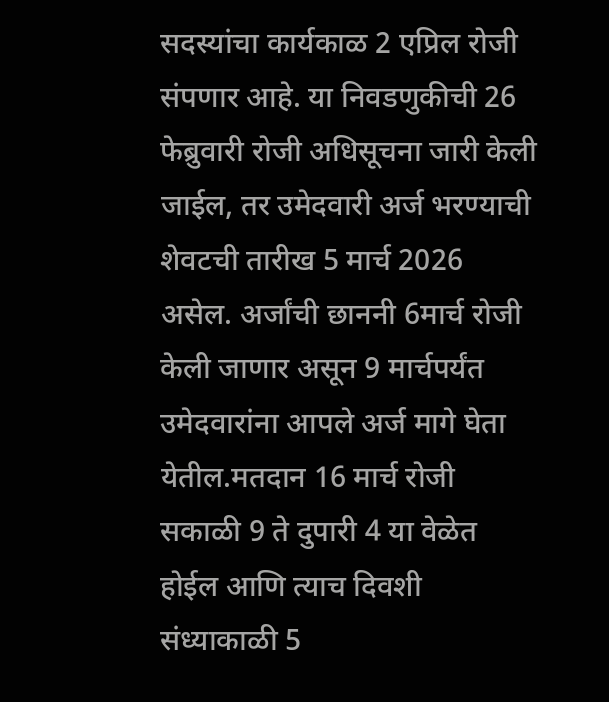सदस्यांचा कार्यकाळ 2 एप्रिल रोजी संपणार आहे. या निवडणुकीची 26 फेब्रुवारी रोजी अधिसूचना जारी केली जाईल, तर उमेदवारी अर्ज भरण्याची शेवटची तारीख 5 मार्च 2026 असेल. अर्जांची छाननी 6मार्च रोजी केली जाणार असून 9 मार्चपर्यंत उमेदवारांना आपले अर्ज मागे घेता येतील.मतदान 16 मार्च रोजी सकाळी 9 ते दुपारी 4 या वेळेत होईल आणि त्याच दिवशी संध्याकाळी 5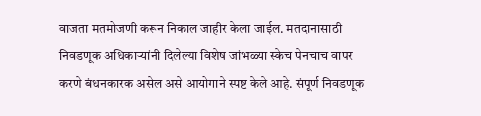वाजता मतमोजणी करून निकाल जाहीर केला जाईल. मतदानासाठी निवडणूक अधिकाऱ्यांनी दिलेल्या विशेष जांभळ्या स्केच पेनचाच वापर करणे बंधनकारक असेल असे आयोगाने स्पष्ट केले आहे. संपूर्ण निवडणूक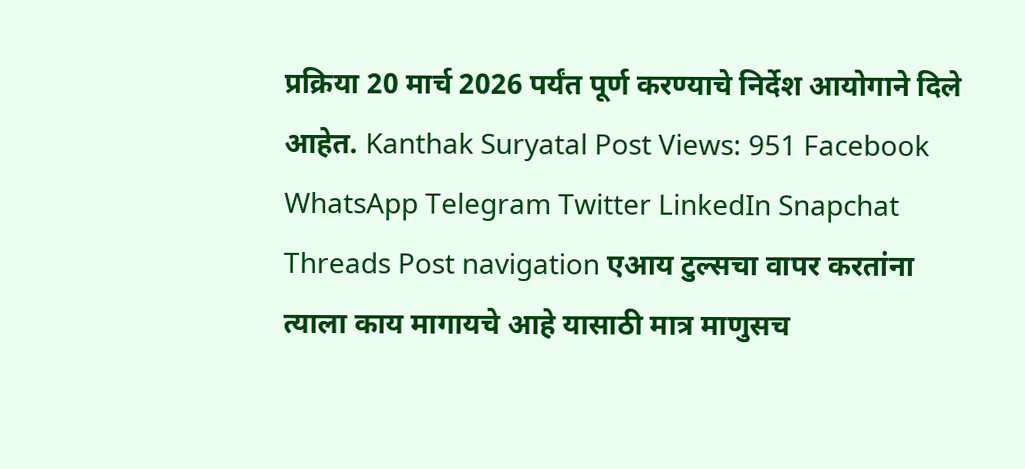प्रक्रिया 20 मार्च 2026 पर्यंत पूर्ण करण्याचे निर्देश आयोगाने दिले आहेत. Kanthak Suryatal Post Views: 951 Facebook WhatsApp Telegram Twitter LinkedIn Snapchat Threads Post navigation एआय टुल्सचा वापर करतांना त्याला काय मागायचे आहे यासाठी मात्र माणुसच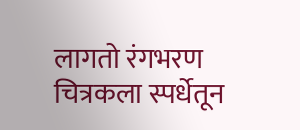लागतो रंगभरण चित्रकला स्पर्धेतून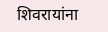शिवरायांना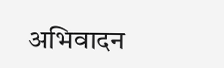अभिवादन